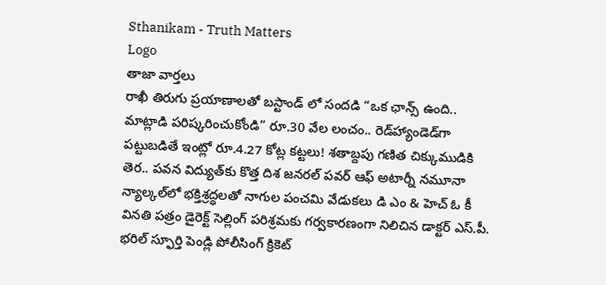Sthanikam - Truth Matters
Logo
తాజా వార్తలు
రాఖీ తిరుగు ప్రయాణాలతో బస్టాండ్ లో సందడి “ఒక ఛాన్స్‌ ఉంది.. మాట్లాడి పరిష్కరించుకోండి” రూ.30 వేల లంచం.. రెడ్‌హ్యాండెడ్‌గా పట్టుబడితే ఇంట్లో రూ.4.27 కోట్ల కట్టలు! శతాబ్దపు గణిత చిక్కుముడికి తెర.. పవన విద్యుత్‌కు కొత్త దిశ జనరల్ పవర్ ఆఫ్ అటార్నీ నమూనా న్యాల్కల్‌లో భక్తిశ్రద్ధలతో నాగుల పంచమి వేడుకలు డి ఎం & హెచ్ ఓ కీ వినతి పత్రం డైరెక్ట్ సెల్లింగ్ పరిశ్రమకు గర్వకారణంగా నిలిచిన డాక్టర్ ఎస్.పీ. భరిల్ స్ఫూర్తి పెండ్లి పోలీసింగ్ క్రికెట్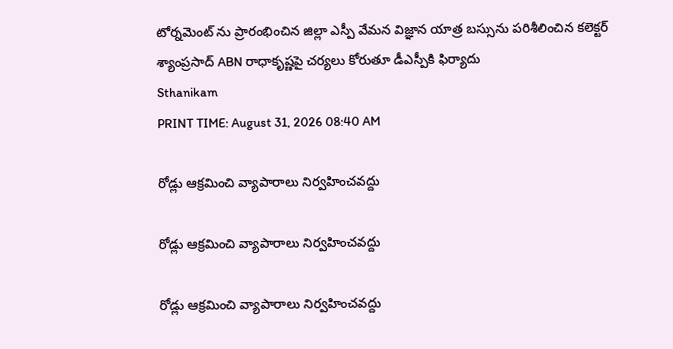టోర్నమెంట్ ను ప్రారంభించిన జిల్లా ఎస్పీ వేమన విజ్ఞాన యాత్ర బస్సును పరిశీలించిన కలెక్టర్ శ్యాంప్రసాద్ ABN రాధాకృష్ణపై చర్యలు కోరుతూ డీఎస్పీకి ఫిర్యాదు
Sthanikam
PRINT TIME: August 31, 2026 08:40 AM

రోడ్లు ఆక్రమించి వ్యాపారాలు నిర్వహించవద్దు

రోడ్లు ఆక్రమించి వ్యాపారాలు నిర్వహించవద్దు

రోడ్లు ఆక్రమించి వ్యాపారాలు నిర్వహించవద్దు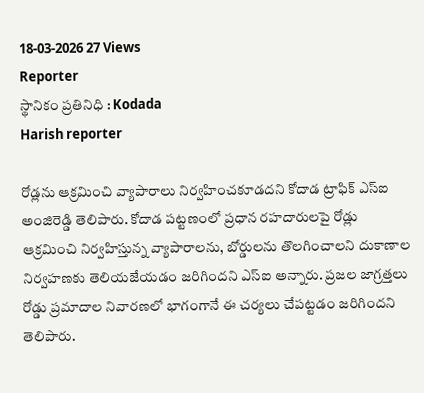18-03-2026 27 Views
Reporter
స్థానికం ప్రతినిధి : Kodada
Harish reporter

రోడ్లను ఆక్రమించి వ్యాపారాలు నిర్వహించకూడదని కోదాడ ట్రాఫిక్ ఎస్ఐ అంజిరెడ్డి తెలిపారు. కోదాడ పట్టణంలో ప్రధాన రహదారులపై రోడ్లు ఆక్రమించి నిర్వహిస్తున్న వ్యాపారాలను, బోర్డులను తొలగించాలని దుకాణాల నిర్వహణకు తెలియజేయడం జరిగిందని ఎస్ఐ అన్నారు. ప్రజల జాగ్రత్తలు రోడ్డు ప్రమాదాల నివారణలో భాగంగానే ఈ చర్యలు చేపట్టడం జరిగిందని తెలిపారు.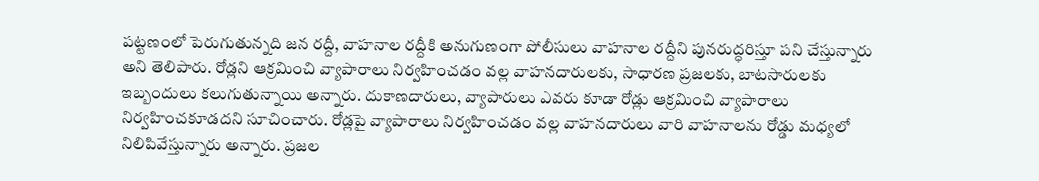పట్టణంలో పెరుగుతున్నది జన రద్దీ, వాహనాల రద్దీకి అనుగుణంగా పోలీసులు వాహనాల రద్దీని పునరుద్ధరిస్తూ పని చేస్తున్నారు అని తెలిపారు. రోడ్లని ఆక్రమించి వ్యాపారాలు నిర్వహించడం వల్ల వాహనదారులకు, సాధారణ ప్రజలకు, బాటసారులకు ఇబ్బందులు కలుగుతున్నాయి అన్నారు. దుకాణదారులు, వ్యాపారులు ఎవరు కూడా రోడ్లు ఆక్రమించి వ్యాపారాలు నిర్వహించకూడదని సూచించారు. రోడ్లపై వ్యాపారాలు నిర్వహించడం వల్ల వాహనదారులు వారి వాహనాలను రోడ్డు మధ్యలో నిలిపివేస్తున్నారు అన్నారు. ప్రజల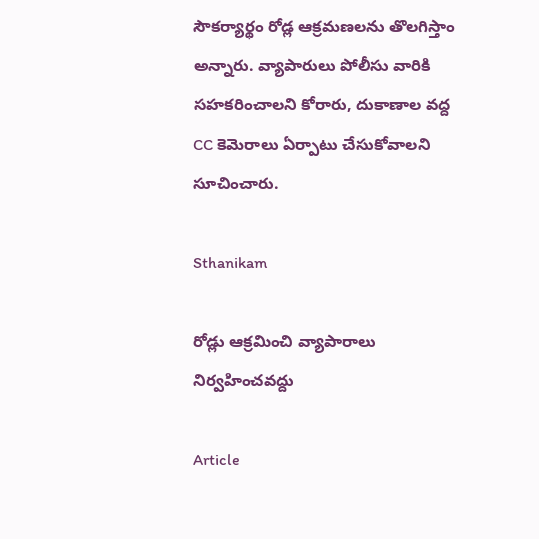సౌకర్యార్థం రోడ్ల ఆక్రమణలను తొలగిస్తాం అన్నారు. వ్యాపారులు పోలీసు వారికి సహకరించాలని కోరారు, దుకాణాల వద్ద CC కెమెరాలు ఏర్పాటు చేసుకోవాలని సూచించారు.

Sthanikam

రోడ్లు ఆక్రమించి వ్యాపారాలు నిర్వహించవద్దు

Article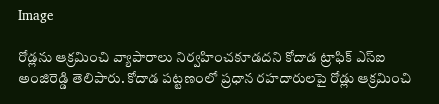Image

రోడ్లను ఆక్రమించి వ్యాపారాలు నిర్వహించకూడదని కోదాడ ట్రాఫిక్ ఎస్ఐ అంజిరెడ్డి తెలిపారు. కోదాడ పట్టణంలో ప్రధాన రహదారులపై రోడ్లు ఆక్రమించి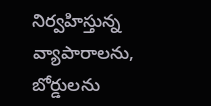నిర్వహిస్తున్న వ్యాపారాలను, బోర్డులను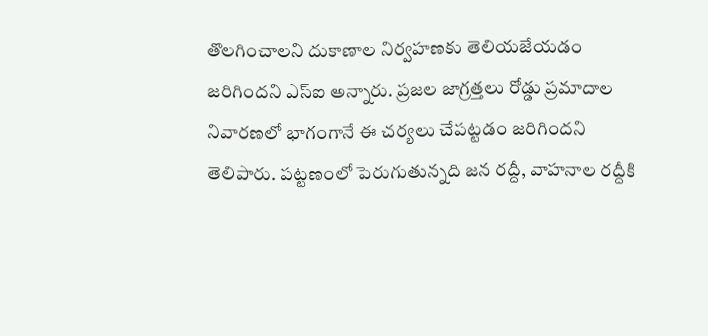తొలగించాలని దుకాణాల నిర్వహణకు తెలియజేయడం జరిగిందని ఎస్ఐ అన్నారు. ప్రజల జాగ్రత్తలు రోడ్డు ప్రమాదాల నివారణలో భాగంగానే ఈ చర్యలు చేపట్టడం జరిగిందని తెలిపారు. పట్టణంలో పెరుగుతున్నది జన రద్దీ, వాహనాల రద్దీకి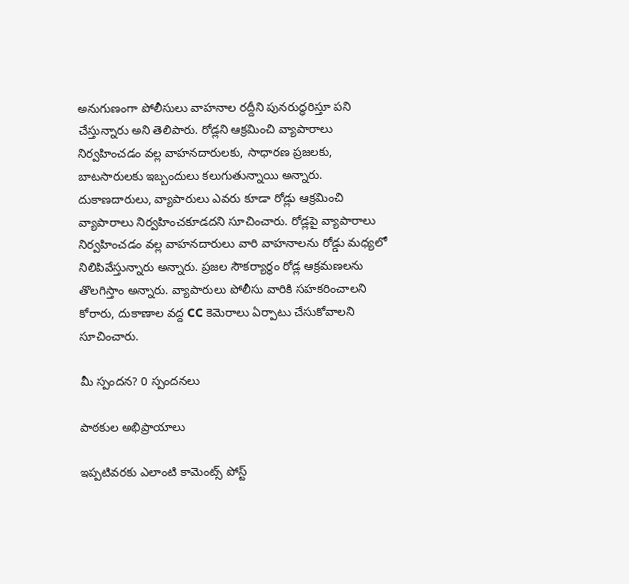అనుగుణంగా పోలీసులు వాహనాల రద్దీని పునరుద్ధరిస్తూ పని చేస్తున్నారు అని తెలిపారు. రోడ్లని ఆక్రమించి వ్యాపారాలు నిర్వహించడం వల్ల వాహనదారులకు, సాధారణ ప్రజలకు, బాటసారులకు ఇబ్బందులు కలుగుతున్నాయి అన్నారు. దుకాణదారులు, వ్యాపారులు ఎవరు కూడా రోడ్లు ఆక్రమించి వ్యాపారాలు నిర్వహించకూడదని సూచించారు. రోడ్లపై వ్యాపారాలు నిర్వహించడం వల్ల వాహనదారులు వారి వాహనాలను రోడ్డు మధ్యలో నిలిపివేస్తున్నారు అన్నారు. ప్రజల సౌకర్యార్థం రోడ్ల ఆక్రమణలను తొలగిస్తాం అన్నారు. వ్యాపారులు పోలీసు వారికి సహకరించాలని కోరారు, దుకాణాల వద్ద CC కెమెరాలు ఏర్పాటు చేసుకోవాలని సూచించారు.

మీ స్పందన? 0 స్పందనలు

పాఠకుల అభిప్రాయాలు

ఇప్పటివరకు ఎలాంటి కామెంట్స్ పోస్ట్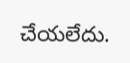చేయలేదు.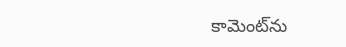కామెంట్‌ను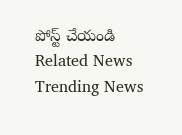పోస్ట్ చేయండి
Related News
Trending News